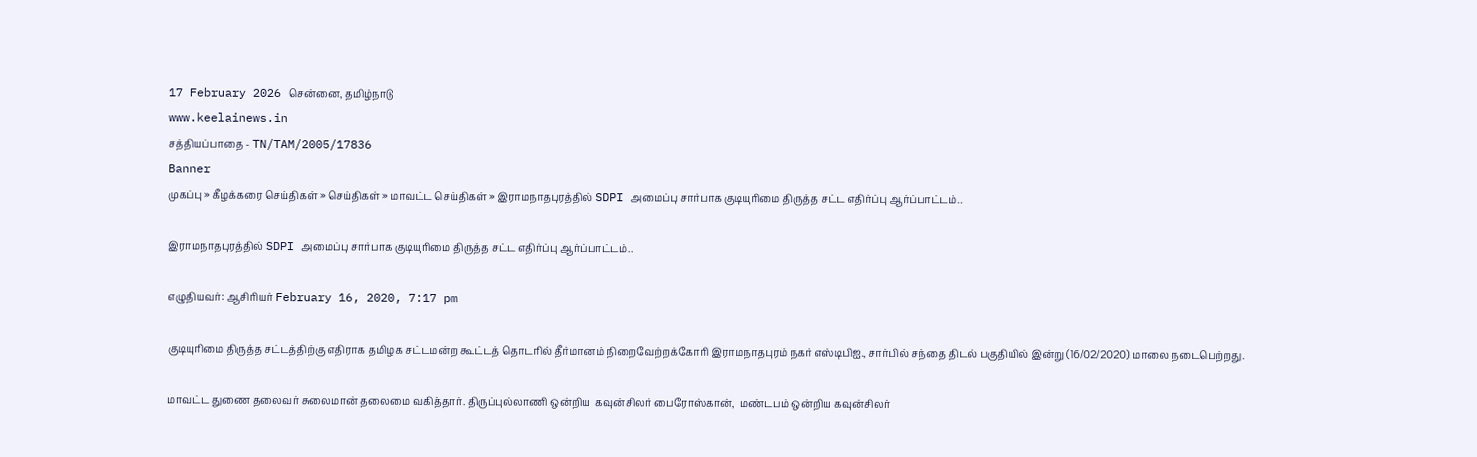17 February 2026 சென்னை, தமிழ்நாடு
www.keelainews.in
சத்தியப்பாதை - TN/TAM/2005/17836
Banner
முகப்பு » கீழக்கரை செய்திகள் » செய்திகள் » மாவட்ட செய்திகள் » இராமநாதபுரத்தில் SDPI அமைப்பு சார்பாக குடியுரிமை திருத்த சட்ட எதிர்ப்பு ஆர்ப்பாட்டம்..

இராமநாதபுரத்தில் SDPI அமைப்பு சார்பாக குடியுரிமை திருத்த சட்ட எதிர்ப்பு ஆர்ப்பாட்டம்..

எழுதியவர்: ஆசிரியர் February 16, 2020, 7:17 pm

குடியுரிமை திருத்த சட்டத்திற்கு எதிராக தமிழக சட்டமன்ற கூட்டத் தொடரில் தீர்மானம் நிறைவேற்றக்கோரி இராமநாதபுரம் நகர் எஸ்டிபிஐ., சார்பில் சந்தை திடல் பகுதியில் இன்று (16/02/2020) மாலை நடைபெற்றது.

மாவட்ட துணை தலைவர் சுலைமான் தலைமை வகித்தார். திருப்புல்லாணி ஒன்றிய  கவுன்சிலர் பைரோஸ்கான்,  மண்டபம் ஒன்றிய கவுன்சிலர்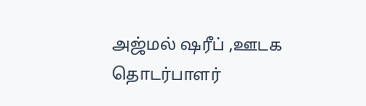அஜ்மல் ஷரீப் ,ஊடக தொடர்பாளர்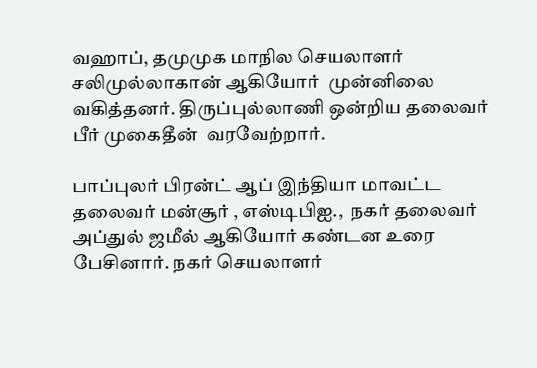வஹாப், தமுமுக மாநில செயலாளர் சலிமுல்லாகான் ஆகியோர்  முன்னிலை வகித்தனர். திருப்புல்லாணி ஒன்றிய தலைவர் பீர் முகைதீன்  வரவேற்றார்.

பாப்புலர் பிரன்ட் ஆப் இந்தியா மாவட்ட தலைவர் மன்சூர் , எஸ்டிபிஐ.,  நகர் தலைவர்  அப்துல் ஜமீல் ஆகியோர் கண்டன உரை பேசினார். நகர் செயலாளர்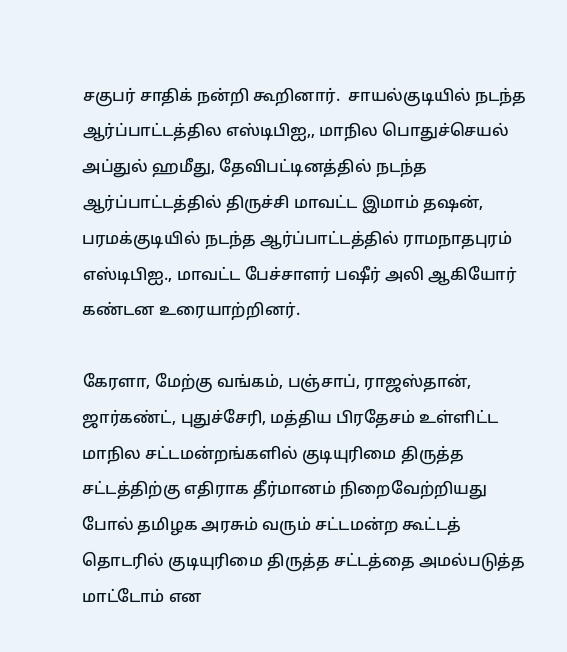சகுபர் சாதிக் நன்றி கூறினார்.  சாயல்குடியில் நடந்த ஆர்ப்பாட்டத்தில எஸ்டிபிஐ,, மாநில பொதுச்செயல் அப்துல் ஹமீது, தேவிபட்டினத்தில் நடந்த ஆர்ப்பாட்டத்தில் திருச்சி மாவட்ட இமாம் தஷன், பரமக்குடியில் நடந்த ஆர்ப்பாட்டத்தில் ராமநாதபுரம் எஸ்டிபிஐ., மாவட்ட பேச்சாளர் பஷீர் அலி ஆகியோர் கண்டன உரையாற்றினர்.

கேரளா, மேற்கு வங்கம், பஞ்சாப், ராஜஸ்தான், ஜார்கண்ட், புதுச்சேரி, மத்திய பிரதேசம் உள்ளிட்ட மாநில சட்டமன்றங்களில் குடியுரிமை திருத்த சட்டத்திற்கு எதிராக தீர்மானம் நிறைவேற்றியது போல் தமிழக அரசும் வரும் சட்டமன்ற கூட்டத் தொடரில் குடியுரிமை திருத்த சட்டத்தை அமல்படுத்த மாட்டோம் என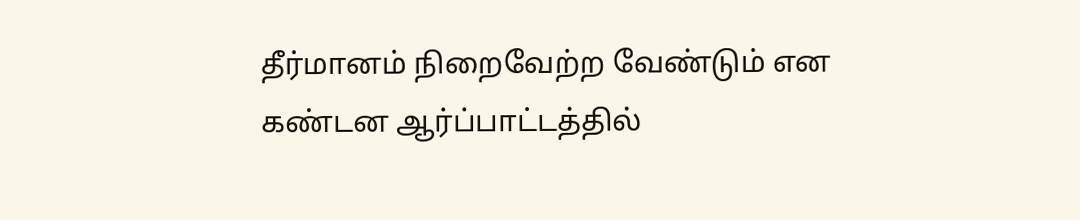தீர்மானம் நிறைவேற்ற வேண்டும் என கண்டன ஆர்ப்பாட்டத்தில்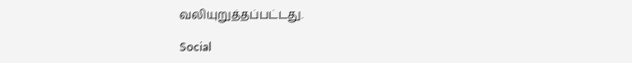வலியுறுத்தப்பட்டது.

Social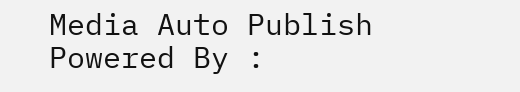Media Auto Publish Powered By :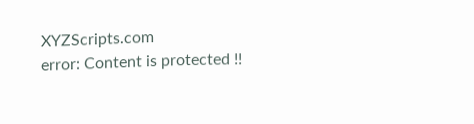XYZScripts.com
error: Content is protected !!